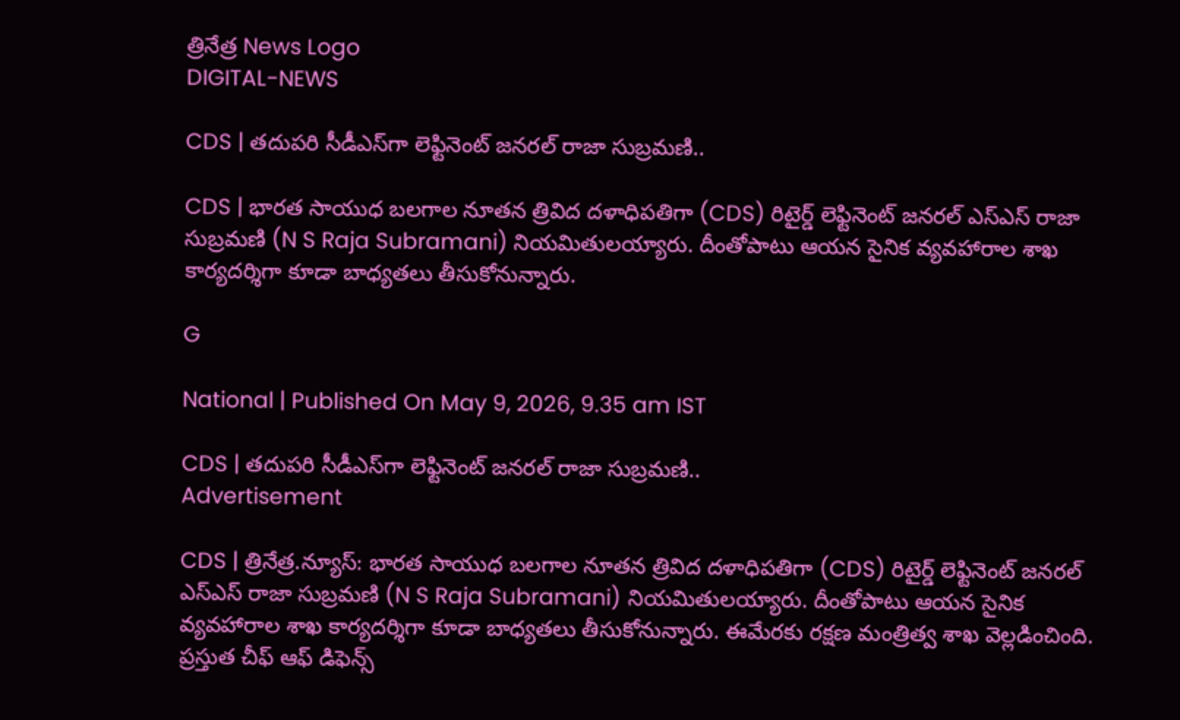త్రినేత్ర News Logo
DIGITAL-NEWS

CDS | త‌దుప‌రి సీడీఎస్‌గా లెఫ్టినెంట్ జనరల్ రాజా సుబ్రమణి..

CDS | భార‌త సాయుధ బ‌ల‌గాల నూత‌న త్రివిద ద‌ళాధిప‌తిగా (CDS) రిటైర్డ్ లెఫ్టినెంట్ జ‌న‌ర‌ల్ ఎస్ఎస్ రాజా సుబ్రమణి (N S Raja Subramani) నియమితుల‌య్యారు. దీంతోపాటు ఆయ‌న సైనిక వ్యవహారాల శాఖ కార్యదర్శిగా కూడా బాధ్యతలు తీసుకోనున్నారు.

G

National | Published On May 9, 2026, 9.35 am IST

CDS | త‌దుప‌రి సీడీఎస్‌గా లెఫ్టినెంట్ జనరల్ రాజా సుబ్రమణి..
Advertisement

CDS | త్రినేత్ర‌.న్యూస్‌: భార‌త సాయుధ బ‌ల‌గాల నూత‌న త్రివిద ద‌ళాధిప‌తిగా (CDS) రిటైర్డ్ లెఫ్టినెంట్ జ‌న‌ర‌ల్ ఎస్ఎస్ రాజా సుబ్రమణి (N S Raja Subramani) నియమితుల‌య్యారు. దీంతోపాటు ఆయ‌న సైనిక వ్యవహారాల శాఖ కార్యదర్శిగా కూడా బాధ్యతలు తీసుకోనున్నారు. ఈమేర‌కు ర‌క్ష‌ణ మంత్రిత్వ శాఖ వెల్ల‌డించింది. ప్రస్తుత చీఫ్ ఆఫ్ డిఫెన్స్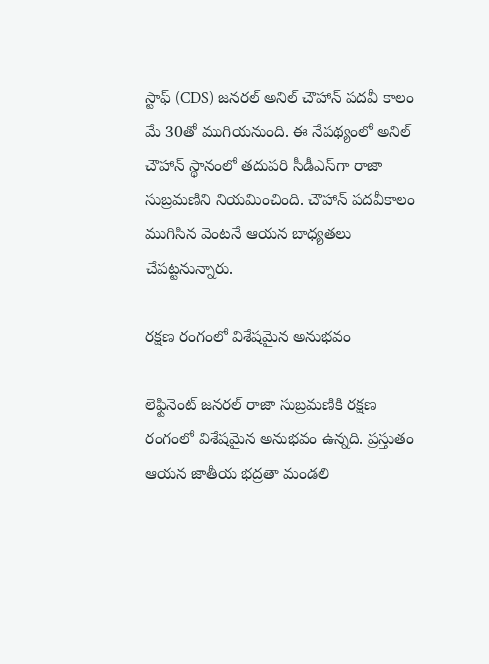స్టాఫ్ (CDS) జనరల్ అనిల్ చౌహాన్ పదవీ కాలం మే 30తో ముగియనుంది. ఈ నేప‌థ్యంలో అనిల్ చౌహాన్ స్థానంలో త‌దుప‌రి సీడీఎస్‌గా రాజా సుబ్రమణిని నియమించింది. చౌహాన్ ప‌ద‌వీకాలం ముగిసిన వెంట‌నే ఆయ‌న బాధ్య‌తలు చేప‌ట్ట‌నున్నారు.

రక్షణ రంగంలో విశేషమైన అనుభవం

లెఫ్టినెంట్ జనరల్ రాజా సుబ్రమణికి రక్షణ రంగంలో విశేషమైన అనుభవం ఉన్న‌ది. ప్రస్తుతం ఆయ‌న జాతీయ భద్రతా మండలి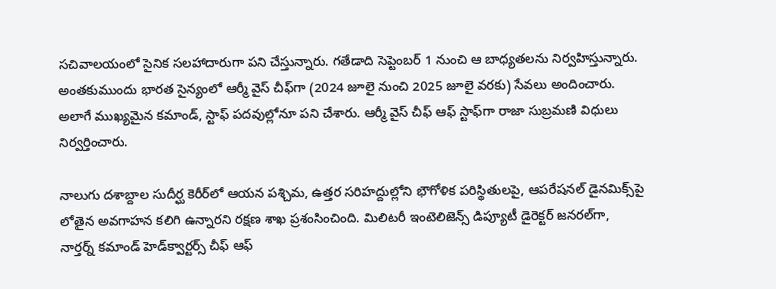సచివాలయంలో సైనిక సలహాదారుగా పని చేస్తున్నారు. గ‌తేడాది సెప్టెంబ‌ర్ 1 నుంచి ఆ బాధ్యతలను నిర్వ‌హిస్తున్నారు. అంత‌కుముందు భారత సైన్యంలో ఆర్మీ వైస్ చీఫ్‌గా (2024 జూలై నుంచి 2025 జూలై వరకు) సేవ‌లు అందించారు. అలాగే ముఖ్యమైన కమాండ్, స్టాఫ్ పదవుల్లోనూ పని చేశారు. ఆర్మీ వైస్ చీఫ్ ఆఫ్ స్టాఫ్‌గా రాజా సుబ్రమణి విధులు నిర్వర్తించారు.

నాలుగు దశాబ్దాల సుదీర్ఘ కెరీర్‌లో ఆయన పశ్చిమ, ఉత్తర సరిహద్దుల్లోని భౌగోళిక పరిస్థితులపై, ఆపరేషనల్ డైనమిక్స్‌పై లోతైన అవగాహన కలిగి ఉన్నారని రక్షణ శాఖ ప్రశంసించింది. మిలిటరీ ఇంటెలిజెన్స్ డిప్యూటీ డైరెక్టర్ జనరల్‌గా, నార్తర్న్ కమాండ్ హెడ్‌క్వార్టర్స్ చీఫ్ ఆఫ్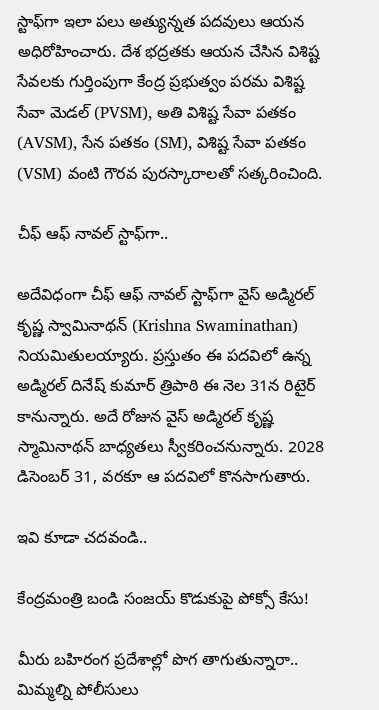స్టాఫ్‌గా ఇలా పలు అత్యున్నత పదవులు ఆయన అధిరోహించారు. దేశ భద్రతకు ఆయన చేసిన విశిష్ట సేవలకు గుర్తింపుగా కేంద్ర ప్రభుత్వం పరమ విశిష్ట సేవా మెడల్ (PVSM), అతి విశిష్ట సేవా పతకం (AVSM), సేన పతకం (SM), విశిష్ట సేవా పతకం (VSM) వంటి గౌరవ పురస్కారాలతో సత్కరించింది.

చీఫ్‌ ఆఫ్‌ నావల్ స్టాఫ్‌గా..

అదేవిధంగా చీఫ్‌ ఆఫ్‌ నావల్ స్టాఫ్‌గా వైస్‌ అడ్మిరల్‌ కృష్ణ స్వామినాథన్‌ (Krishna Swaminathan) నియమితులయ్యారు. ప్రస్తుతం ఈ పదవిలో ఉన్న అడ్మిరల్ దినేష్ కుమార్ త్రిపాఠి ఈ నెల 31న రిటైర్ కానున్నారు. అదే రోజున వైస్ అడ్మిరల్ కృష్ణ స్మామినాథన్ బాధ్యతలు స్వీకరించనున్నారు. 2028 డిసెంబర్ 31, వరకూ ఆ పదవిలో కొనసాగుతారు.

ఇవి కూడా చ‌ద‌వండి..

కేంద్రమంత్రి బండి సంజయ్ కొడుకుపై పోక్సో కేసు!

మీరు బ‌హిరంగ ప్ర‌దేశాల్లో పొగ తాగుతున్నారా.. మిమ్మ‌ల్ని పోలీసులు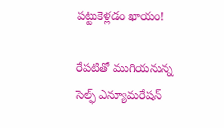ప‌ట్టుకెళ్ల‌డం ఖాయం!

రేప‌టితో ముగియ‌నున్న సెల్ఫ్ ఎన్యూమ‌రేష‌న్‌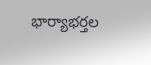భార్యాభ‌ర్తల‌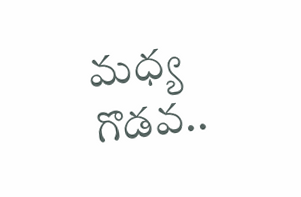మ‌ధ్య గొడ‌వ‌..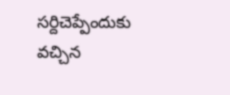స‌ర్దిచెప్పేందుకు వ‌చ్చిన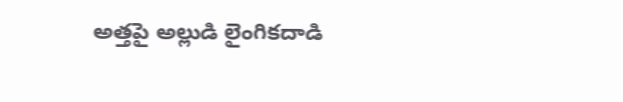అత్త‌పై అల్లుడి లైంగిక‌దాడి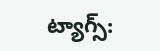ట్యాగ్స్: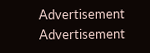Advertisement
Advertisement